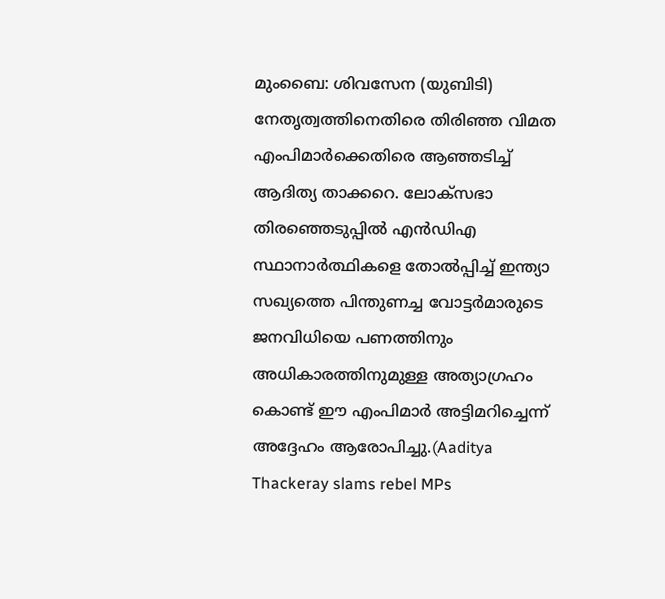മുംബൈ: ശിവസേന (യുബിടി) നേതൃത്വത്തിനെതിരെ തിരിഞ്ഞ വിമത എംപിമാർക്കെതിരെ ആഞ്ഞടിച്ച് ആദിത്യ താക്കറെ. ലോക്സഭാ തിരഞ്ഞെടുപ്പിൽ എൻഡിഎ സ്ഥാനാർത്ഥികളെ തോൽപ്പിച്ച് ഇന്ത്യാ സഖ്യത്തെ പിന്തുണച്ച വോട്ടർമാരുടെ ജനവിധിയെ പണത്തിനും അധികാരത്തിനുമുള്ള അത്യാഗ്രഹം കൊണ്ട് ഈ എംപിമാർ അട്ടിമറിച്ചെന്ന് അദ്ദേഹം ആരോപിച്ചു.(Aaditya Thackeray slams rebel MPs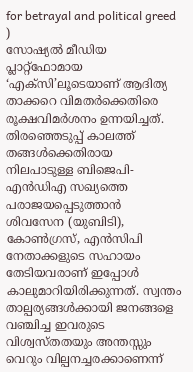for betrayal and political greed )
സോഷ്യൽ മീഡിയ പ്ലാറ്റ്ഫോമായ ‘എക്സി’ലൂടെയാണ് ആദിത്യ താക്കറെ വിമതർക്കെതിരെ രൂക്ഷവിമർശനം ഉന്നയിച്ചത്. തിരഞ്ഞെടുപ്പ് കാലത്ത് തങ്ങൾക്കെതിരായ നിലപാടുള്ള ബിജെപി-എൻഡിഎ സഖ്യത്തെ പരാജയപ്പെടുത്താൻ ശിവസേന (യുബിടി), കോൺഗ്രസ്, എൻസിപി നേതാക്കളുടെ സഹായം തേടിയവരാണ് ഇപ്പോൾ കാലുമാറിയിരിക്കുന്നത്. സ്വന്തം താല്പര്യങ്ങൾക്കായി ജനങ്ങളെ വഞ്ചിച്ച ഇവരുടെ വിശ്വസ്തതയും അന്തസ്സും വെറും വില്പനച്ചരക്കാണെന്ന്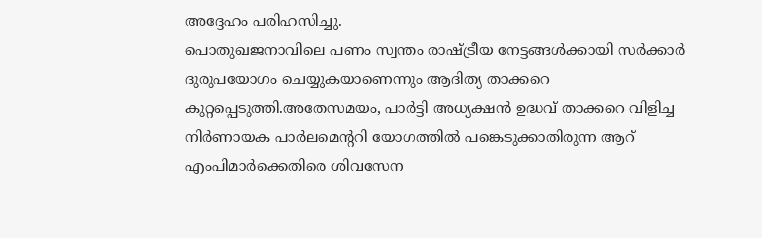അദ്ദേഹം പരിഹസിച്ചു.
പൊതുഖജനാവിലെ പണം സ്വന്തം രാഷ്ട്രീയ നേട്ടങ്ങൾക്കായി സർക്കാർ ദുരുപയോഗം ചെയ്യുകയാണെന്നും ആദിത്യ താക്കറെ കുറ്റപ്പെടുത്തി.അതേസമയം, പാർട്ടി അധ്യക്ഷൻ ഉദ്ധവ് താക്കറെ വിളിച്ച നിർണായക പാർലമെന്ററി യോഗത്തിൽ പങ്കെടുക്കാതിരുന്ന ആറ് എംപിമാർക്കെതിരെ ശിവസേന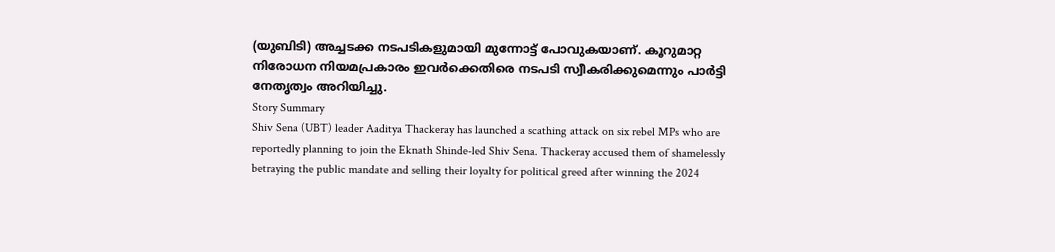(യുബിടി) അച്ചടക്ക നടപടികളുമായി മുന്നോട്ട് പോവുകയാണ്. കൂറുമാറ്റ നിരോധന നിയമപ്രകാരം ഇവർക്കെതിരെ നടപടി സ്വീകരിക്കുമെന്നും പാർട്ടി നേതൃത്വം അറിയിച്ചു.
Story Summary
Shiv Sena (UBT) leader Aaditya Thackeray has launched a scathing attack on six rebel MPs who are reportedly planning to join the Eknath Shinde-led Shiv Sena. Thackeray accused them of shamelessly betraying the public mandate and selling their loyalty for political greed after winning the 2024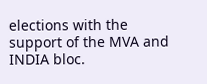elections with the support of the MVA and INDIA bloc.